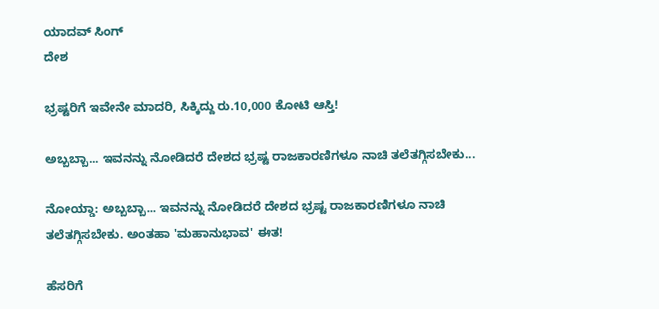ಯಾದವ್ ಸಿಂಗ್‌
ದೇಶ

ಭ್ರಷ್ಟರಿಗೆ ಇವೇನೇ ಮಾದರಿ, ಸಿಕ್ಕಿದ್ದು ರು.10,000 ಕೋಟಿ ಆಸ್ತಿ!

ಅಬ್ಬಬ್ಬಾ... ಇವನನ್ನು ನೋಡಿದರೆ ದೇಶದ ಭ್ರಷ್ಟ ರಾಜಕಾರಣಿಗಳೂ ನಾಚಿ ತಲೆತಗ್ಗಿಸಬೇಕು...

ನೋಯ್ಡಾ: ಅಬ್ಬಬ್ಬಾ... ಇವನನ್ನು ನೋಡಿದರೆ ದೇಶದ ಭ್ರಷ್ಟ ರಾಜಕಾರಣಿಗಳೂ ನಾಚಿ ತಲೆತಗ್ಗಿಸಬೇಕು. ಅಂತಹಾ 'ಮಹಾನುಭಾವ' ಈತ!

ಹೆಸರಿಗೆ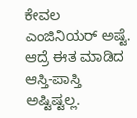ಕೇವಲ ಎಂಜಿನಿಯರ್ ಅಷ್ಟೆ. ಆದ್ರೆ ಈತ ಮಾಡಿದ ಆಸ್ತಿ-ಪಾಸ್ತಿ ಅಷ್ಟಿಷ್ಟಲ್ಲ.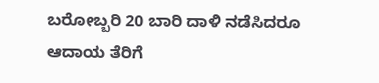ಬರೋಬ್ಬರಿ 20 ಬಾರಿ ದಾಳಿ ನಡೆಸಿದರೂ ಆದಾಯ ತೆರಿಗೆ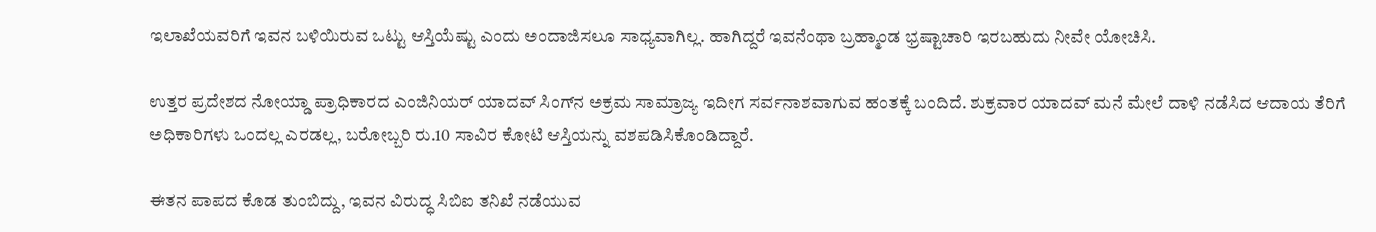ಇಲಾಖೆಯವರಿಗೆ ಇವನ ಬಳಿಯಿರುವ ಒಟ್ಟು ಆಸ್ತಿಯೆಷ್ಟು ಎಂದು ಅಂದಾಜಿಸಲೂ ಸಾಧ್ಯವಾಗಿಲ್ಲ. ಹಾಗಿದ್ದರೆ ಇವನೆಂಥಾ ಬ್ರಹ್ಮಾಂಡ ಭ್ರಷ್ಟಾಚಾರಿ ಇರಬಹುದು ನೀವೇ ಯೋಚಿಸಿ.

ಉತ್ತರ ಪ್ರದೇಶದ ನೋಯ್ಡಾ ಪ್ರಾಧಿಕಾರದ ಎಂಜಿನಿಯರ್ ಯಾದವ್ ಸಿಂಗ್‌ನ ಅಕ್ರಮ ಸಾಮ್ರಾಜ್ಯ ಇದೀಗ ಸರ್ವನಾಶವಾಗುವ ಹಂತಕ್ಕೆ ಬಂದಿದೆ. ಶುಕ್ರವಾರ ಯಾದವ್ ಮನೆ ಮೇಲೆ ದಾಳಿ ನಡೆಸಿದ ಆದಾಯ ತೆರಿಗೆ ಅಧಿಕಾರಿಗಳು ಒಂದಲ್ಲ ಎರಡಲ್ಲ, ಬರೋಬ್ಬರಿ ರು.10 ಸಾವಿರ ಕೋಟಿ ಆಸ್ತಿಯನ್ನು ವಶಪಡಿಸಿಕೊಂಡಿದ್ದಾರೆ.

ಈತನ ಪಾಪದ ಕೊಡ ತುಂಬಿದ್ದು, ಇವನ ವಿರುದ್ಧ ಸಿಬಿಐ ತನಿಖೆ ನಡೆಯುವ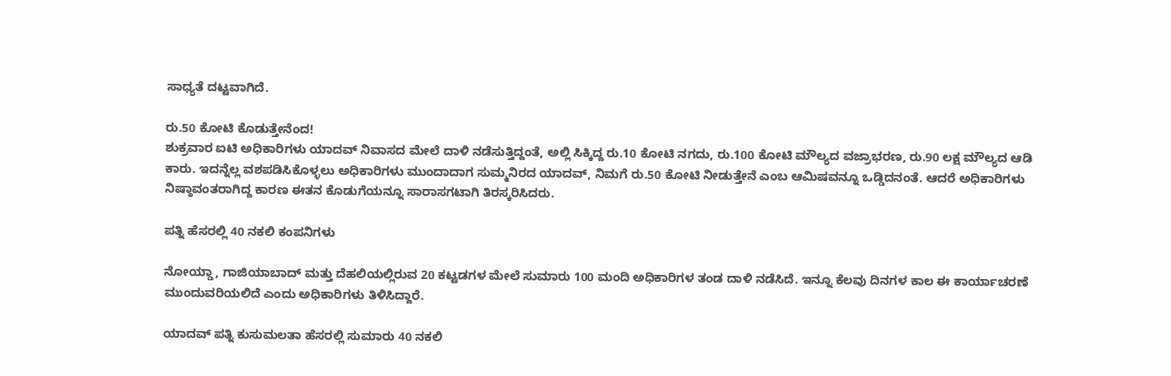ಸಾಧ್ಯತೆ ದಟ್ಟವಾಗಿದೆ.

ರು.50 ಕೋಟಿ ಕೊಡುತ್ತೇನೆಂದ!
ಶುಕ್ರವಾರ ಐಟಿ ಅಧಿಕಾರಿಗಳು ಯಾದವ್ ನಿವಾಸದ ಮೇಲೆ ದಾಳಿ ನಡೆಸುತ್ತಿದ್ದಂತೆ, ಅಲ್ಲಿ ಸಿಕ್ಕಿದ್ದ ರು.10 ಕೋಟಿ ನಗದು, ರು.100 ಕೋಟಿ ಮೌಲ್ಯದ ವಜ್ರಾಭರಣ, ರು.90 ಲಕ್ಷ ಮೌಲ್ಯದ ಆಡಿ ಕಾರು. ಇದನ್ನೆಲ್ಲ ವಶಪಡಿಸಿಕೊಳ್ಳಲು ಅಧಿಕಾರಿಗಳು ಮುಂದಾದಾಗ ಸುಮ್ಮನಿರದ ಯಾದವ್, ನಿಮಗೆ ರು.50 ಕೋಟಿ ನೀಡುತ್ತೇನೆ ಎಂಬ ಆಮಿಷವನ್ನೂ ಒಡ್ಡಿದನಂತೆ. ಆದರೆ ಅಧಿಕಾರಿಗಳು ನಿಷ್ಠಾವಂತರಾಗಿದ್ದ ಕಾರಣ ಈತನ ಕೊಡುಗೆಯನ್ನೂ ಸಾರಾಸಗಟಾಗಿ ತಿರಸ್ಕರಿಸಿದರು.

ಪತ್ನಿ ಹೆಸರಲ್ಲಿ 40 ನಕಲಿ ಕಂಪನಿಗಳು

ನೋಯ್ಡಾ, ಗಾಜಿಯಾಬಾದ್ ಮತ್ತು ದೆಹಲಿಯಲ್ಲಿರುವ 20 ಕಟ್ಟಡಗಳ ಮೇಲೆ ಸುಮಾರು 100 ಮಂದಿ ಅಧಿಕಾರಿಗಳ ತಂಡ ದಾಳಿ ನಡೆಸಿದೆ. ಇನ್ನೂ ಕೆಲವು ದಿನಗಳ ಕಾಲ ಈ ಕಾರ್ಯಾಚರಣೆ ಮುಂದುವರಿಯಲಿದೆ ಎಂದು ಅಧಿಕಾರಿಗಳು ತಿಳಿಸಿದ್ದಾರೆ.

ಯಾದವ್ ಪತ್ನಿ ಕುಸುಮಲತಾ ಹೆಸರಲ್ಲಿ ಸುಮಾರು 40 ನಕಲಿ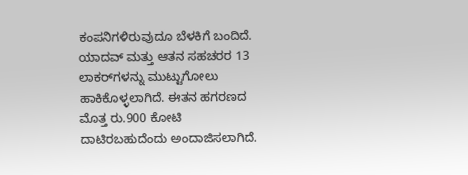ಕಂಪನಿಗಳಿರುವುದೂ ಬೆಳಕಿಗೆ ಬಂದಿದೆ. ಯಾದವ್ ಮತ್ತು ಆತನ ಸಹಚರರ 13 ಲಾಕರ್‌ಗಳನ್ನು ಮುಟ್ಟುಗೋಲು ಹಾಕಿಕೊಳ್ಳಲಾಗಿದೆ. ಈತನ ಹಗರಣದ ಮೊತ್ತ ರು.900 ಕೋಟಿ ದಾಟಿರಬಹುದೆಂದು ಅಂದಾಜಿಸಲಾಗಿದೆ.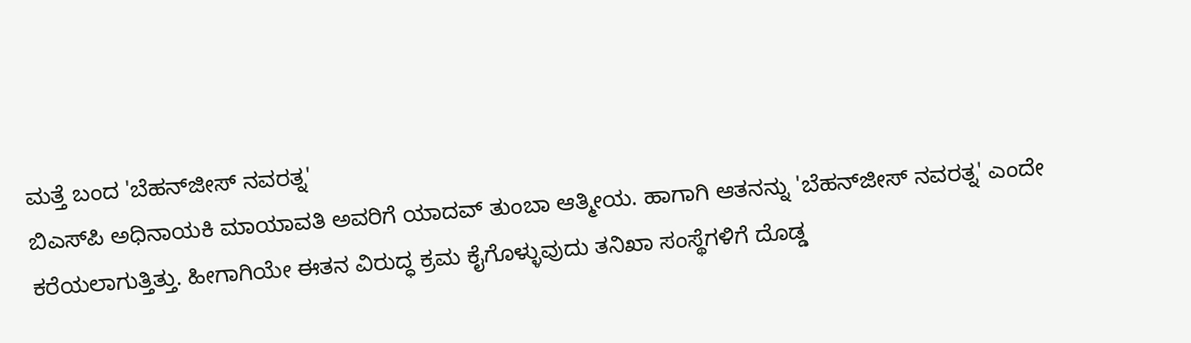ಮತ್ತೆ ಬಂದ 'ಬೆಹನ್‌ಜೀಸ್ ನವರತ್ನ'
ಬಿಎಸ್‌ಪಿ ಅಧಿನಾಯಕಿ ಮಾಯಾವತಿ ಅವರಿಗೆ ಯಾದವ್ ತುಂಬಾ ಆತ್ಮೀಯ. ಹಾಗಾಗಿ ಆತನನ್ನು 'ಬೆಹನ್‌ಜೀಸ್ ನವರತ್ನ' ಎಂದೇ ಕರೆಯಲಾಗುತ್ತಿತ್ತು. ಹೀಗಾಗಿಯೇ ಈತನ ವಿರುದ್ಧ ಕ್ರಮ ಕೈಗೊಳ್ಳುವುದು ತನಿಖಾ ಸಂಸ್ಥೆಗಳಿಗೆ ದೊಡ್ಡ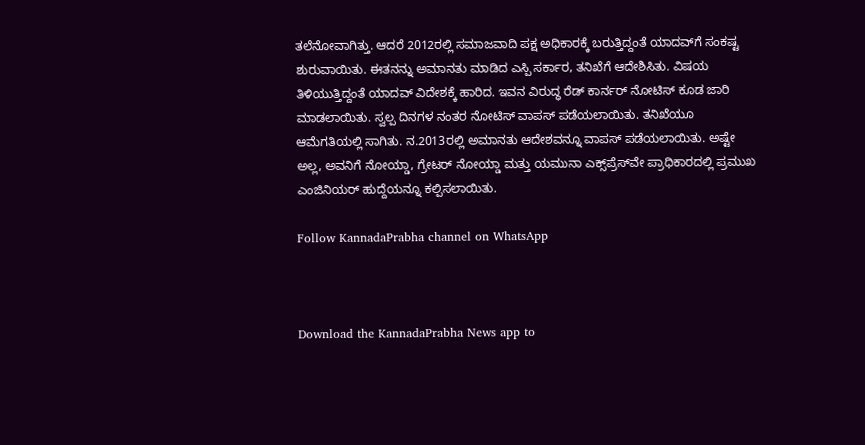ತಲೆನೋವಾಗಿತ್ತು. ಆದರೆ 2012ರಲ್ಲಿ ಸಮಾಜವಾದಿ ಪಕ್ಷ ಅಧಿಕಾರಕ್ಕೆ ಬರುತ್ತಿದ್ದಂತೆ ಯಾದವ್‌ಗೆ ಸಂಕಷ್ಟ ಶುರುವಾಯಿತು. ಈತನನ್ನು ಅಮಾನತು ಮಾಡಿದ ಎಸ್ಪಿ ಸರ್ಕಾರ, ತನಿಖೆಗೆ ಆದೇಶಿಸಿತು. ವಿಷಯ ತಿಳಿಯುತ್ತಿದ್ದಂತೆ ಯಾದವ್ ವಿದೇಶಕ್ಕೆ ಹಾರಿದ. ಇವನ ವಿರುದ್ಧ ರೆಡ್ ಕಾರ್ನರ್ ನೋಟಿಸ್ ಕೂಡ ಜಾರಿ ಮಾಡಲಾಯಿತು. ಸ್ವಲ್ಪ ದಿನಗಳ ನಂತರ ನೋಟಿಸ್ ವಾಪಸ್ ಪಡೆಯಲಾಯಿತು. ತನಿಖೆಯೂ ಆಮೆಗತಿಯಲ್ಲಿ ಸಾಗಿತು. ನ.2013ರಲ್ಲಿ ಅಮಾನತು ಆದೇಶವನ್ನೂ ವಾಪಸ್ ಪಡೆಯಲಾಯಿತು. ಅಷ್ಟೇ ಅಲ್ಲ, ಅವನಿಗೆ ನೋಯ್ಡಾ, ಗ್ರೇಟರ್ ನೋಯ್ಡಾ ಮತ್ತು ಯಮುನಾ ಎಕ್ಸ್‌ಪ್ರೆಸ್‌ವೇ ಪ್ರಾಧಿಕಾರದಲ್ಲಿ ಪ್ರಮುಖ ಎಂಜಿನಿಯರ್ ಹುದ್ದೆಯನ್ನೂ ಕಲ್ಪಿಸಲಾಯಿತು.

Follow KannadaPrabha channel on WhatsApp



Download the KannadaPrabha News app to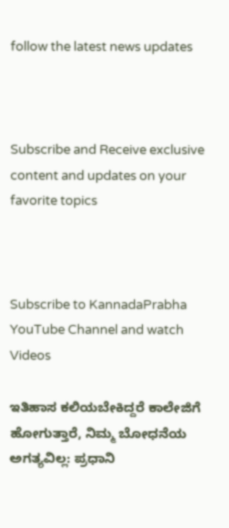follow the latest news updates



Subscribe and Receive exclusive content and updates on your favorite topics



Subscribe to KannadaPrabha YouTube Channel and watch Videos

ಇತಿಹಾಸ ಕಲಿಯಬೇಕಿದ್ದರೆ ಕಾಲೇಜಿಗೆ ಹೋಗುತ್ತಾರೆ, ನಿಮ್ಮ ಬೋಧನೆಯ ಅಗತ್ಯವಿಲ್ಲ: ಪ್ರಧಾನಿ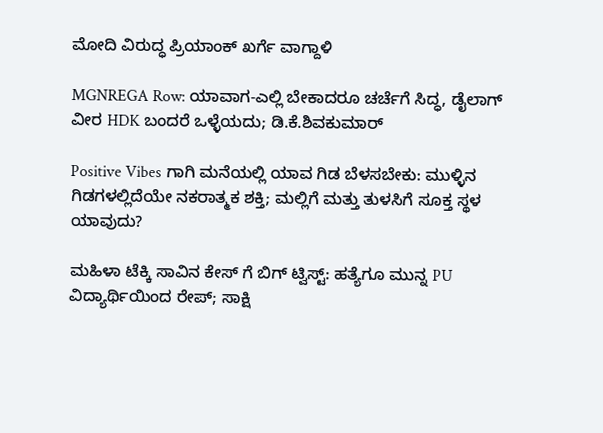ಮೋದಿ ವಿರುದ್ಧ ಪ್ರಿಯಾಂಕ್ ಖರ್ಗೆ ವಾಗ್ದಾಳಿ

MGNREGA Row: ಯಾವಾಗ-ಎಲ್ಲಿ ಬೇಕಾದರೂ ಚರ್ಚೆಗೆ ಸಿದ್ಧ, ಡೈಲಾಗ್‌ ವೀರ HDK ಬಂದರೆ ಒಳ್ಳೆಯದು; ಡಿ.ಕೆ.ಶಿವಕುಮಾರ್

Positive Vibes ಗಾಗಿ ಮನೆಯಲ್ಲಿ ಯಾವ ಗಿಡ ಬೆಳಸಬೇಕು: ಮುಳ್ಳಿನ ಗಿಡಗಳಲ್ಲಿದೆಯೇ ನಕರಾತ್ಮಕ ಶಕ್ತಿ; ಮಲ್ಲಿಗೆ ಮತ್ತು ತುಳಸಿಗೆ ಸೂಕ್ತ ಸ್ಥಳ ಯಾವುದು?

ಮಹಿಳಾ ಟೆಕ್ಕಿ ಸಾವಿನ ಕೇಸ್ ಗೆ ಬಿಗ್ ಟ್ವಿಸ್ಟ್: ಹತ್ಯೆಗೂ ಮುನ್ನ PU ವಿದ್ಯಾರ್ಥಿಯಿಂದ ರೇಪ್; ಸಾಕ್ಷಿ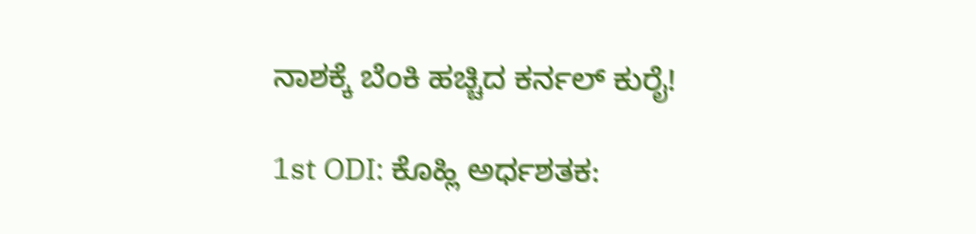ನಾಶಕ್ಕೆ ಬೆಂಕಿ ಹಚ್ಚಿದ ಕರ್ನಲ್ ಕುರೈ!

1st ODI: ಕೊಹ್ಲಿ ಅರ್ಧಶತಕ: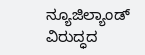ನ್ಯೂಜಿಲ್ಯಾಂಡ್ ವಿರುದ್ಧದ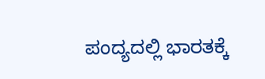ಪಂದ್ಯದಲ್ಲಿ ಭಾರತಕ್ಕೆ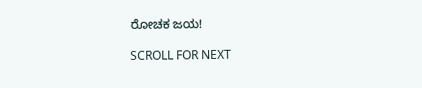ರೋಚಕ ಜಯ!

SCROLL FOR NEXT